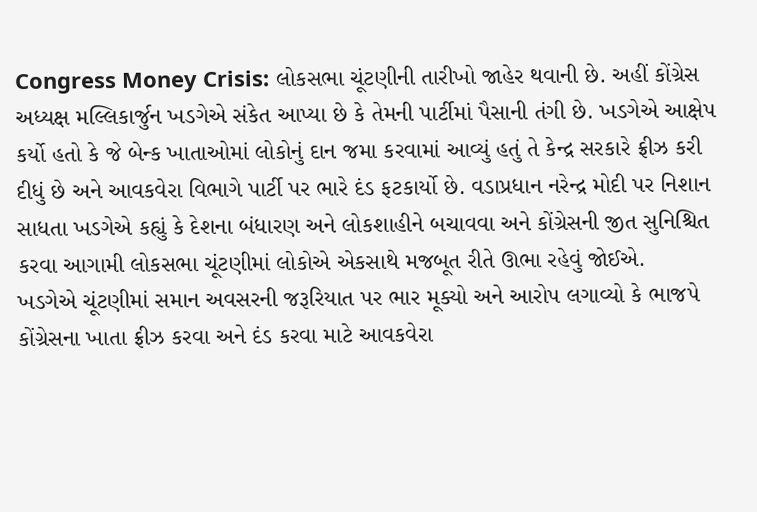Congress Money Crisis: લોકસભા ચૂંટણીની તારીખો જાહેર થવાની છે. અહીં કોંગ્રેસ અધ્યક્ષ મલ્લિકાર્જુન ખડગેએ સંકેત આપ્યા છે કે તેમની પાર્ટીમાં પૈસાની તંગી છે. ખડગેએ આક્ષેપ કર્યો હતો કે જે બેન્ક ખાતાઓમાં લોકોનું દાન જમા કરવામાં આવ્યું હતું તે કેન્દ્ર સરકારે ફ્રીઝ કરી દીધું છે અને આવકવેરા વિભાગે પાર્ટી પર ભારે દંડ ફટકાર્યો છે. વડાપ્રધાન નરેન્દ્ર મોદી પર નિશાન સાધતા ખડગેએ કહ્યું કે દેશના બંધારણ અને લોકશાહીને બચાવવા અને કોંગ્રેસની જીત સુનિશ્ચિત કરવા આગામી લોકસભા ચૂંટણીમાં લોકોએ એકસાથે મજબૂત રીતે ઊભા રહેવું જોઈએ.
ખડગેએ ચૂંટણીમાં સમાન અવસરની જરૂરિયાત પર ભાર મૂક્યો અને આરોપ લગાવ્યો કે ભાજપે કોંગ્રેસના ખાતા ફ્રીઝ કરવા અને દંડ કરવા માટે આવકવેરા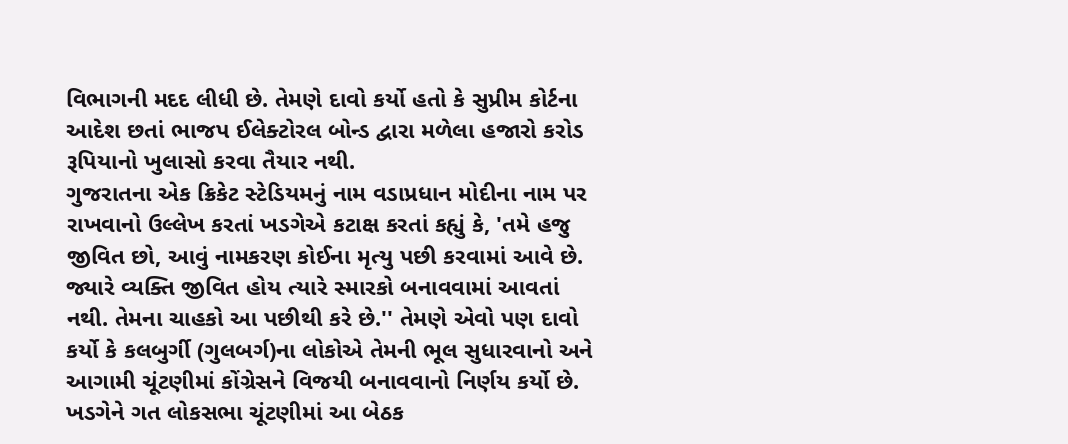વિભાગની મદદ લીધી છે. તેમણે દાવો કર્યો હતો કે સુપ્રીમ કોર્ટના આદેશ છતાં ભાજપ ઈલેક્ટોરલ બોન્ડ દ્વારા મળેલા હજારો કરોડ રૂપિયાનો ખુલાસો કરવા તૈયાર નથી.
ગુજરાતના એક ક્રિકેટ સ્ટેડિયમનું નામ વડાપ્રધાન મોદીના નામ પર રાખવાનો ઉલ્લેખ કરતાં ખડગેએ કટાક્ષ કરતાં કહ્યું કે, 'તમે હજુ જીવિત છો, આવું નામકરણ કોઈના મૃત્યુ પછી કરવામાં આવે છે. જ્યારે વ્યક્તિ જીવિત હોય ત્યારે સ્મારકો બનાવવામાં આવતાં નથી. તેમના ચાહકો આ પછીથી કરે છે.'' તેમણે એવો પણ દાવો કર્યો કે કલબુર્ગી (ગુલબર્ગ)ના લોકોએ તેમની ભૂલ સુધારવાનો અને આગામી ચૂંટણીમાં કોંગ્રેસને વિજયી બનાવવાનો નિર્ણય કર્યો છે. ખડગેને ગત લોકસભા ચૂંટણીમાં આ બેઠક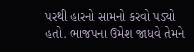પરથી હારનો સામનો કરવો પડ્યો હતો. ભાજપના ઉમેશ જાધવે તેમને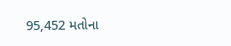95,452 મતોના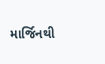માર્જિનથી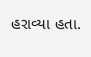હરાવ્યા હતા.